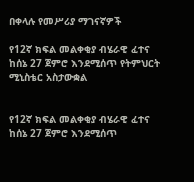በቀላሉ የመሥሪያ ማገናኛዎች

የ12ኛ ክፍል መልቀቂያ ብሄራዊ ፈተና ከሰኔ 27 ጀምሮ እንደሚሰጥ የትምህርት ሚኒስቴር አስታውቋል


የ12ኛ ክፍል መልቀቂያ ብሄራዊ ፈተና ከሰኔ 27 ጀምሮ እንደሚሰጥ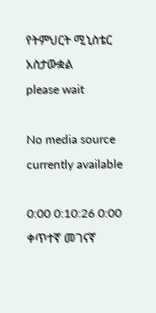የትምህርት ሚኒስቴር አስታውቋል
please wait

No media source currently available

0:00 0:10:26 0:00
ቀጥተኛ መገናኛ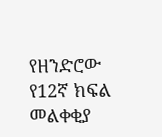የዘንድሮው የ12ኛ ክፍል መልቀቂያ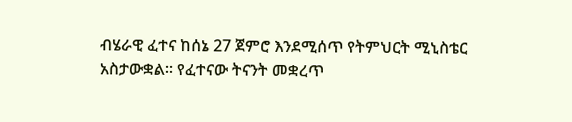ብሄራዊ ፈተና ከሰኔ 27 ጀምሮ እንደሚሰጥ የትምህርት ሚኒስቴር አስታውቋል። የፈተናው ትናንት መቋረጥ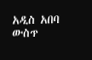አዲስ አበባ ውስጥ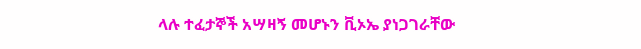ላሉ ተፈታኞች አሣዛኝ መሆኑን ቪኦኤ ያነጋገራቸው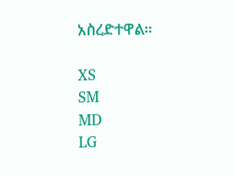አስረድተዋል።

XS
SM
MD
LG